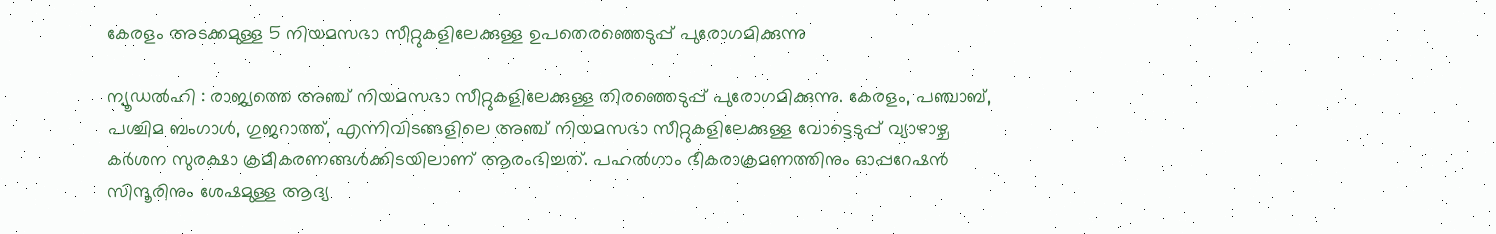കേരളം അടക്കമുള്ള 5 നിയമസഭാ സീറ്റുകളിലേക്കുള്ള ഉപതെരഞ്ഞെടുപ്പ് പുരോഗമിക്കുന്നു

ന്യൂഡല്‍ഹി : രാജ്യത്തെ അഞ്ച് നിയമസഭാ സീറ്റുകളിലേക്കുള്ള തിരഞ്ഞെടുപ്പ് പുരോഗമിക്കുന്നു. കേരളം, പഞ്ചാബ്, പശ്ചിമ ബംഗാള്‍, ഗുജറാത്ത്, എന്നിവിടങ്ങളിലെ അഞ്ച് നിയമസഭാ സീറ്റുകളിലേക്കുള്ള വോട്ടെടുപ്പ് വ്യാഴാഴ്ച കര്‍ശന സുരക്ഷാ ക്രമീകരണങ്ങള്‍ക്കിടയിലാണ് ആരംഭിച്ചത്. പഹല്‍ഗാം ഭീകരാക്രമണത്തിനും ഓപ്പറേഷന്‍ സിന്ദൂരിനും ശേഷമുള്ള ആദ്യ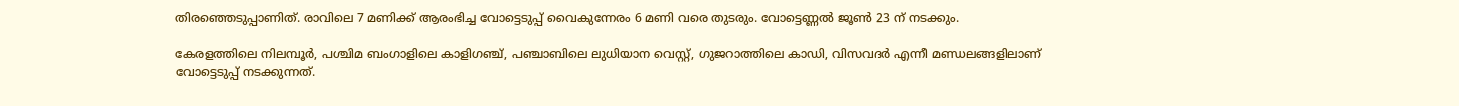തിരഞ്ഞെടുപ്പാണിത്. രാവിലെ 7 മണിക്ക് ആരംഭിച്ച വോട്ടെടുപ്പ് വൈകുന്നേരം 6 മണി വരെ തുടരും. വോട്ടെണ്ണല്‍ ജൂണ്‍ 23 ന് നടക്കും.

കേരളത്തിലെ നിലമ്പൂര്‍, പശ്ചിമ ബംഗാളിലെ കാളിഗഞ്ച്, പഞ്ചാബിലെ ലുധിയാന വെസ്റ്റ്, ഗുജറാത്തിലെ കാഡി, വിസവദര്‍ എന്നീ മണ്ഡലങ്ങളിലാണ് വോട്ടെടുപ്പ് നടക്കുന്നത്.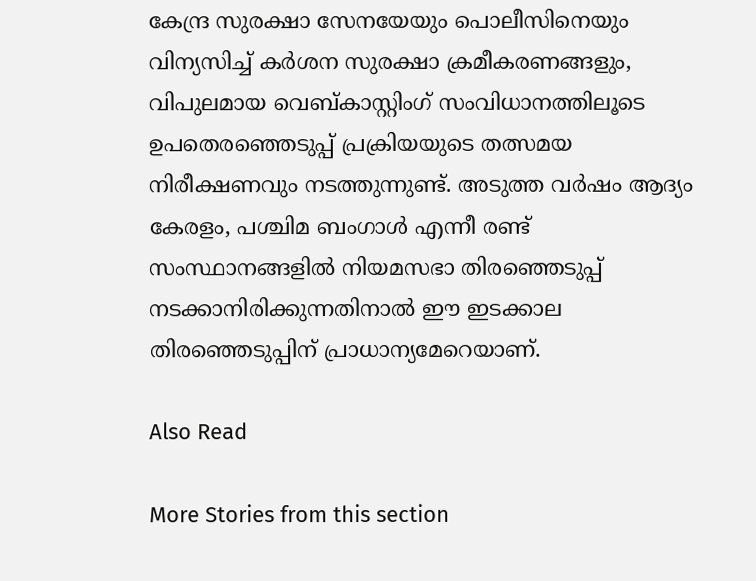കേന്ദ്ര സുരക്ഷാ സേനയേയും പൊലീസിനെയും വിന്യസിച്ച് കര്‍ശന സുരക്ഷാ ക്രമീകരണങ്ങളും, വിപുലമായ വെബ്കാസ്റ്റിംഗ് സംവിധാനത്തിലൂടെ ഉപതെരഞ്ഞെടുപ്പ് പ്രക്രിയയുടെ തത്സമയ നിരീക്ഷണവും നടത്തുന്നുണ്ട്. അടുത്ത വര്‍ഷം ആദ്യം കേരളം, പശ്ചിമ ബംഗാള്‍ എന്നീ രണ്ട് സംസ്ഥാനങ്ങളില്‍ നിയമസഭാ തിരഞ്ഞെടുപ്പ് നടക്കാനിരിക്കുന്നതിനാല്‍ ഈ ഇടക്കാല തിരഞ്ഞെടുപ്പിന് പ്രാധാന്യമേറെയാണ്.

Also Read

More Stories from this section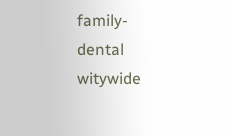family-dental
witywide